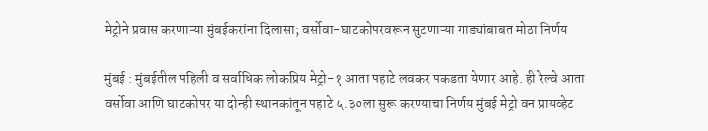मेट्रोने प्रवास करणाऱ्या मुंबईकरांना दिलासा; वर्सोवा-घाटकोपरवरून सुटणाऱ्या गाड्यांबाबत मोठा निर्णय

मुंबई : मुंबईतील पहिली व सर्वाधिक लोकप्रिय मेट्रो-१ आता पहाटे लवकर पकडता येणार आहे. ही रेल्वे आता वर्सोवा आणि घाटकोपर या दोन्ही स्थानकांतून पहाटे ५.३०ला सुरू करण्याचा निर्णय मुंबई मेट्रो वन प्रायव्हेट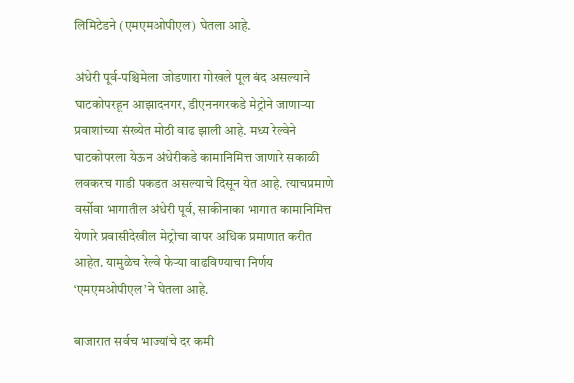लिमिटेडने (एमएमओपीएल) घेतला आहे.

अंधेरी पूर्व-पश्चिमेला जोडणारा गोखले पूल बंद असल्याने घाटकोपरहून आझादनगर, डीएननगरकडे मेट्रोने जाणाऱ्या प्रवाशांच्या संख्येत मोठी वाढ झाली आहे. मध्य रेल्वेने घाटकोपरला येऊन अंधेरीकडे कामानिमित्त जाणारे सकाळी लवकरच गाडी पकडत असल्याचे दिसून येत आहे. त्याचप्रमाणे वर्सोवा भागातील अंधेरी पूर्व, साकीनाका भागात कामानिमित्त येणारे प्रवासीदेखील मेट्रोचा वापर अधिक प्रमाणात करीत आहेत. यामुळेच रेल्वे फेऱ्या वाढविण्याचा निर्णय ‘एमएमओपीएल’ने घेतला आहे.

बाजारात सर्वच भाज्यांचे दर कमी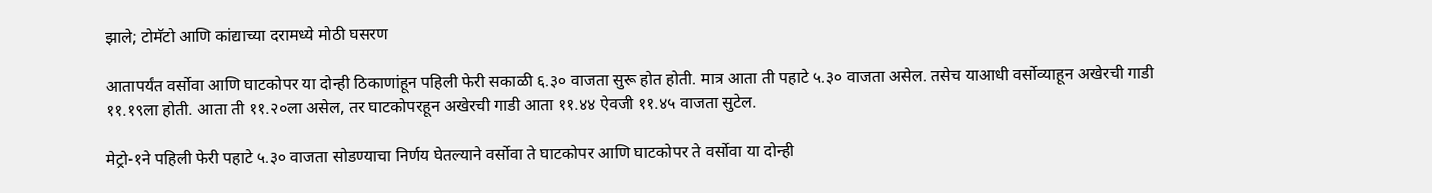झाले; टोमॅटो आणि कांद्याच्या दरामध्ये मोठी घसरण

आतापर्यंत वर्सोवा आणि घाटकोपर या दोन्ही ठिकाणांहून पहिली फेरी सकाळी ६.३० वाजता सुरू होत होती. मात्र आता ती पहाटे ५.३० वाजता असेल. तसेच याआधी वर्सोव्याहून अखेरची गाडी ११.१९ला होती. आता ती ११.२०ला असेल, तर घाटकोपरहून अखेरची गाडी आता ११.४४ ऐवजी ११.४५ वाजता सुटेल.

मेट्रो-१ने पहिली फेरी पहाटे ५.३० वाजता सोडण्याचा निर्णय घेतल्याने वर्सोवा ते घाटकोपर आणि घाटकोपर ते वर्सोवा या दोन्ही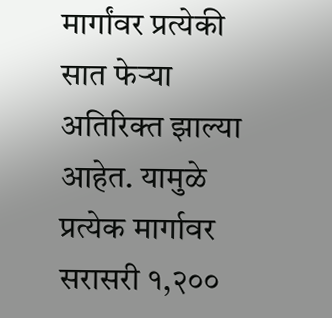मार्गांवर प्रत्येकी सात फेऱ्या अतिरिक्त झाल्या आहेत. यामुळे प्रत्येक मार्गावर सरासरी १,२००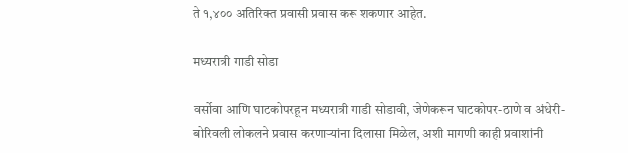ते १,४०० अतिरिक्त प्रवासी प्रवास करू शकणार आहेत.

मध्यरात्री गाडी सोडा

वर्सोवा आणि घाटकोपरहून मध्यरात्री गाडी सोडावी, जेणेकरून घाटकोपर-ठाणे व अंधेरी-बोरिवली लोकलने प्रवास करणाऱ्यांना दिलासा मिळेल, अशी मागणी काही प्रवाशांनी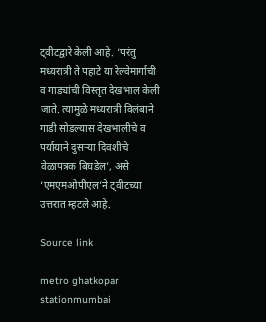ट्वीटद्वारे केली आहे. ‘परंतु मध्यरात्री ते पहाटे या रेल्वेमार्गाची व गाड्यांची विस्तृत देखभाल केली जाते. त्यामुळे मध्यरात्री विलंबाने गाडी सोडल्यास देखभालीचे व पर्यायाने दुसऱ्या दिवशीचे वेळापत्रक बिघडेल’, असे ‘एमएमओपीएल’ने ट्वीटच्या उत्तरात म्हटले आहे.

Source link

metro ghatkopar stationmumbai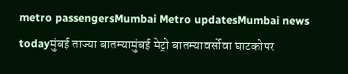metro passengersMumbai Metro updatesMumbai news todayमुंबई ताज्या बातम्यामुंबई मेट्रो बातम्यावर्सोवा घाटकोपर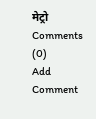मेट्रो
Comments (0)
Add Comment